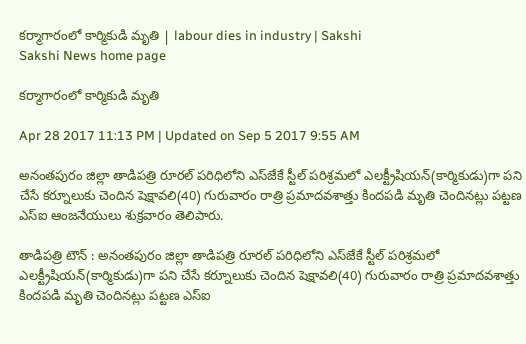కర్మాగారంలో కార్మికుడి మృతి | labour dies in industry | Sakshi
Sakshi News home page

కర్మాగారంలో కార్మికుడి మృతి

Apr 28 2017 11:13 PM | Updated on Sep 5 2017 9:55 AM

అనంతపురం జిల్లా తాడిపత్రి రూరల్‌ పరిధిలోని ఎస్‌జేకే స్టీల్‌ పరిశ్రమలో ఎలక్ట్రీషియన్‌(కార్మికుడు)గా పని చేసే కర్నూలుకు చెందిన షెక్షావలి(40) గురువారం రాత్రి ప్రమాదవశాత్తు కిందపడి మృతి చెందినట్లు పట్టణ ఎస్‌ఐ ఆంజనేయులు శుక్రవారం తెలిపారు.

తాడిపత్రి టౌన్‌ : అనంతపురం జిల్లా తాడిపత్రి రూరల్‌ పరిధిలోని ఎస్‌జేకే స్టీల్‌ పరిశ్రమలో ఎలక్ట్రీషియన్‌(కార్మికుడు)గా పని చేసే కర్నూలుకు చెందిన షెక్షావలి(40) గురువారం రాత్రి ప్రమాదవశాత్తు కిందపడి మృతి చెందినట్లు పట్టణ ఎస్‌ఐ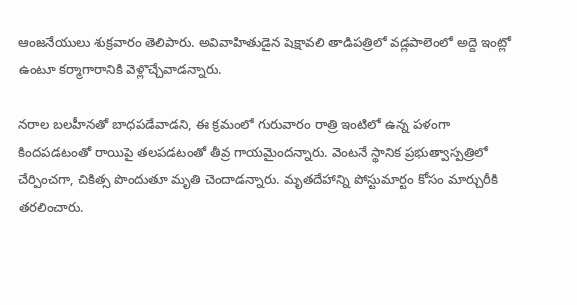ఆంజనేయులు శుక్రవారం తెలిపారు. అవివాహితుడైన షెక్షావలి తాడిపత్రిలో వడ్లపాలెంలో అద్దె ఇంట్లో ఉంటూ కర్మాగారానికి వెళ్లొచ్చేవాడన్నారు.

నరాల బలహీనతో బాధపడేవాడని, ఈ క్రమంలో గురువారం రాత్రి ఇంటిలో ఉన్న పళంగా కిందపడటంతో రాయిపై తలపడటంతో తీవ్ర గాయమైందన్నారు. వెంటనే స్థానిక ప్రభుత్వాస్పత్రిలో చేర్పించగా, చికిత్స పొందుతూ మృతి చెందాడన్నారు. మృతదేహాన్ని పోస్టుమార్టం కోసం మార్చురీకి తరలించారు.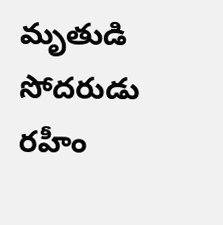మృతుడి సోదరుడు రహీం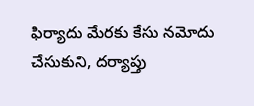ఫిర్యాదు మేరకు కేసు నమోదు చేసుకుని, దర్యాప్తు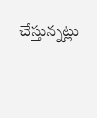చేస్తున్నట్లు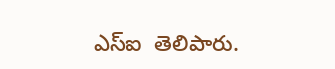ఎస్‌ఐ  తెలిపారు.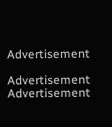Advertisement

Advertisement
Advertisement